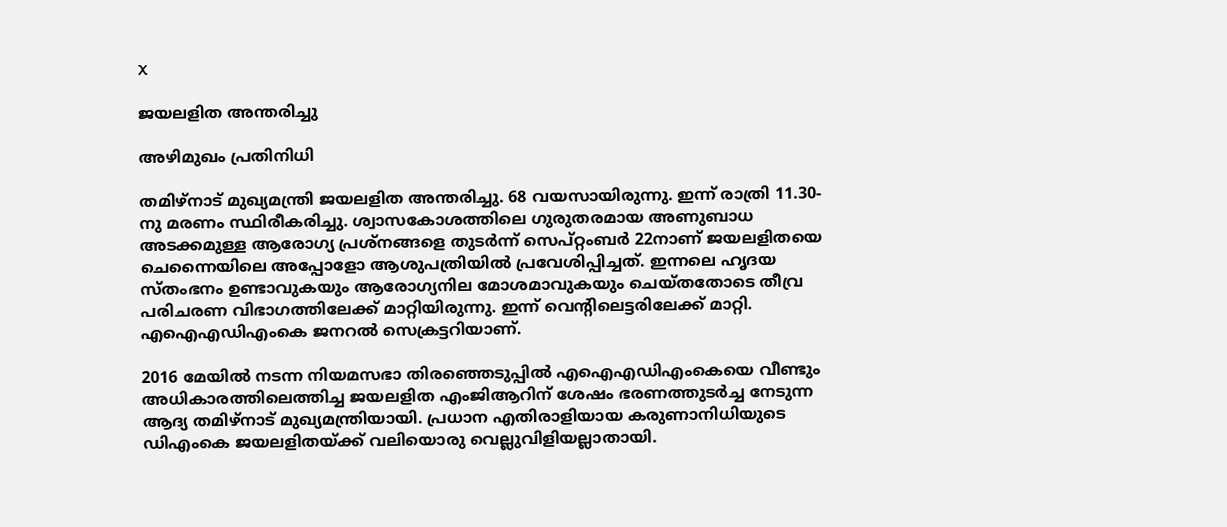X

ജയലളിത അന്തരിച്ചു

അഴിമുഖം പ്രതിനിധി

തമിഴ്നാട് മുഖ്യമന്ത്രി ജയലളിത അന്തരിച്ചു. 68 വയസായിരുന്നു. ഇന്ന് രാത്രി 11.30-നു മരണം സ്ഥിരീകരിച്ചു. ശ്വാസകോശത്തിലെ ഗുരുതരമായ അണുബാധ അടക്കമുള്ള ആരോഗ്യ പ്രശ്നങ്ങളെ തുടര്‍ന്ന് സെപ്റ്റംബര്‍ 22നാണ് ജയലളിതയെ ചെന്നൈയിലെ അപ്പോളോ ആശുപത്രിയില്‍ പ്രവേശിപ്പിച്ചത്. ഇന്നലെ ഹൃദയ സ്തംഭനം ഉണ്ടാവുകയും ആരോഗ്യനില മോശമാവുകയും ചെയ്തതോടെ തീവ്ര പരിചരണ വിഭാഗത്തിലേക്ക് മാറ്റിയിരുന്നു. ഇന്ന് വെന്റിലെട്ടരിലേക്ക് മാറ്റി. എഐഎഡിഎംകെ ജനറല്‍ സെക്രട്ടറിയാണ്.

2016 മേയില്‍ നടന്ന നിയമസഭാ തിരഞ്ഞെടുപ്പില്‍ എഐഎഡിഎംകെയെ വീണ്ടും അധികാരത്തിലെത്തിച്ച ജയലളിത എംജിആറിന് ശേഷം ഭരണത്തുടര്‍ച്ച നേടുന്ന ആദ്യ തമിഴ്നാട് മുഖ്യമന്ത്രിയായി. പ്രധാന എതിരാളിയായ കരുണാനിധിയുടെ ഡിഎംകെ ജയലളിതയ്ക്ക് വലിയൊരു വെല്ലുവിളിയല്ലാതായി.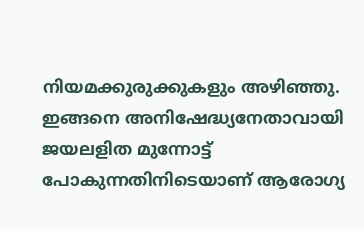നിയമക്കുരുക്കുകളും അഴിഞ്ഞു. ഇങ്ങനെ അനിഷേദ്ധ്യനേതാവായി ജയലളിത മുന്നോട്ട് പോകുന്നതിനിടെയാണ് ആരോഗ്യ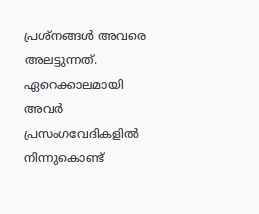പ്രശ്നങ്ങള്‍ അവരെ അലട്ടുന്നത്. ഏറെക്കാലമായി അവര്‍ പ്രസംഗവേദികളില്‍ നിന്നുകൊണ്ട്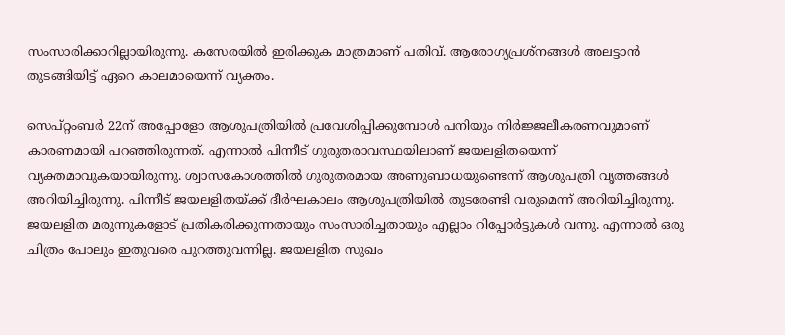സംസാരിക്കാറില്ലായിരുന്നു. കസേരയില്‍ ഇരിക്കുക മാത്രമാണ് പതിവ്. ആരോഗ്യപ്രശ്‌നങ്ങള്‍ അലട്ടാന്‍ തുടങ്ങിയിട്ട് ഏറെ കാലമായെന്ന് വ്യക്തം.

സെപ്റ്റംബര്‍ 22ന് അപ്പോളോ ആശുപത്രിയില്‍ പ്രവേശിപ്പിക്കുമ്പോള്‍ പനിയും നിര്‍ജ്ജലീകരണവുമാണ് കാരണമായി പറഞ്ഞിരുന്നത്. എന്നാല്‍ പിന്നീട് ഗുരുതരാവസ്ഥയിലാണ് ജയലളിതയെന്ന് വ്യക്തമാവുകയായിരുന്നു. ശ്വാസകോശത്തില്‍ ഗുരുതരമായ അണുബാധയുണ്ടെന്ന് ആശുപത്രി വൃത്തങ്ങള്‍ അറിയിച്ചിരുന്നു. പിന്നീട് ജയലളിതയ്ക്ക് ദീര്‍ഘകാലം ആശുപത്രിയില്‍ തുടരേണ്ടി വരുമെന്ന് അറിയിച്ചിരുന്നു. ജയലളിത മരുന്നുകളോട് പ്രതികരിക്കുന്നതായും സംസാരിച്ചതായും എല്ലാം റിപ്പോര്‍ട്ടുകള്‍ വന്നു. എന്നാല്‍ ഒരു ചിത്രം പോലും ഇതുവരെ പുറത്തുവന്നില്ല. ജയലളിത സുഖം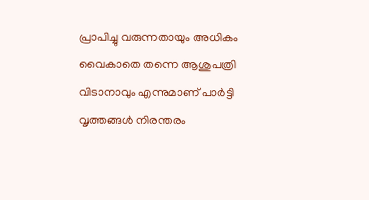പ്രാപിച്ചു വരുന്നതായും അധികം വൈകാതെ തന്നെ ആശുപത്രി വിടാനാവും എന്നുമാണ് പാര്‍ട്ടി വൃത്തങ്ങള്‍ നിരന്തരം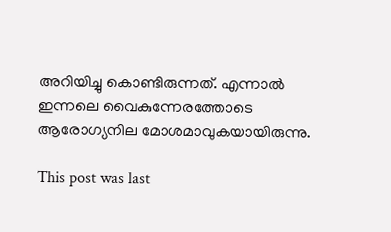അറിയിച്ചു കൊണ്ടിരുന്നത്. എന്നാല്‍ ഇന്നലെ വൈകുന്നേരത്തോടെ ആരോഗ്യനില മോശമാവുകയായിരുന്നു.

This post was last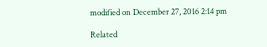modified on December 27, 2016 2:14 pm

Related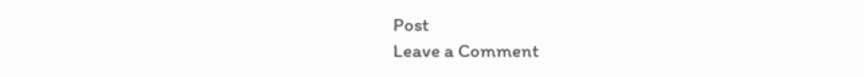Post
Leave a Comment